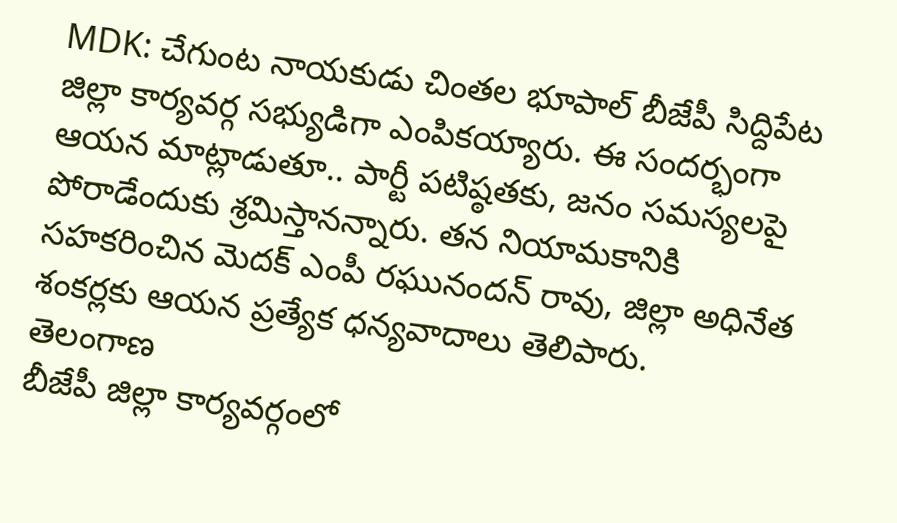MDK: చేగుంట నాయకుడు చింతల భూపాల్ బీజేపీ సిద్దిపేట జిల్లా కార్యవర్గ సభ్యుడిగా ఎంపికయ్యారు. ఈ సందర్భంగా ఆయన మాట్లాడుతూ.. పార్టీ పటిష్ఠతకు, జనం సమస్యలపై పోరాడేందుకు శ్రమిస్తానన్నారు. తన నియామకానికి సహకరించిన మెదక్ ఎంపీ రఘునందన్ రావు, జిల్లా అధినేత శంకర్లకు ఆయన ప్రత్యేక ధన్యవాదాలు తెలిపారు.
తెలంగాణ
బీజేపీ జిల్లా కార్యవర్గంలో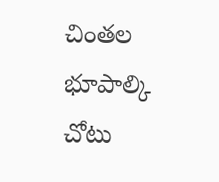చింతల భూపాల్కి చోటు